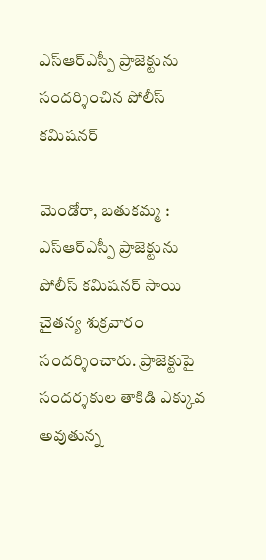ఎస్ఆర్ఎస్పీ ప్రాజెక్టును సందర్శించిన పోలీస్ కమిషనర్

మెండోరా, బతుకమ్మ : ఎస్ఆర్ఎస్పీ ప్రాజెక్టును పోలీస్ కమిషనర్ సాయి చైతన్య శుక్రవారం సందర్శించారు. ప్రాజెక్టుపై సందర్శకుల తాకిడి ఎక్కువ అవుతున్న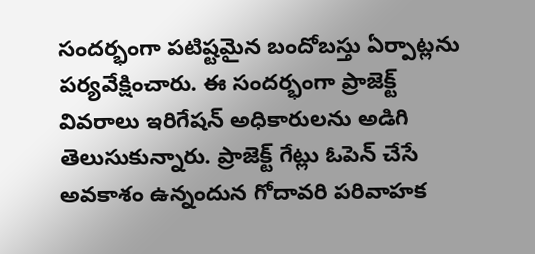సందర్భంగా పటిష్టమైన బందోబస్తు ఏర్పాట్లను పర్యవేక్షించారు. ఈ సందర్భంగా ప్రాజెక్ట్ వివరాలు ఇరిగేషన్ అధికారులను అడిగి తెలుసుకున్నారు. ప్రాజెక్ట్ గేట్లు ఓపెన్ చేసే అవకాశం ఉన్నందున గోదావరి పరివాహక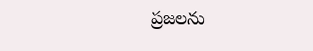ప్రజలను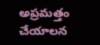అప్రమత్తం చేయాలన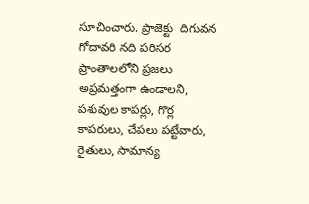సూచించారు. ప్రాజెక్టు  దిగువన గోదావరి నది పరిసర ప్రాంతాలలోని ప్రజలు అప్రమత్తంగా ఉండాలని, పశువుల కాపర్లు, గొర్ల కాపరులు, చేపలు పట్టేవారు, రైతులు, సామాన్య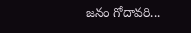జనం గోదావరి...